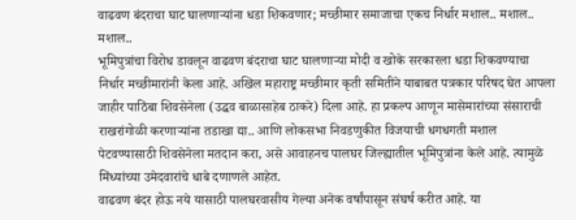वाढवण बंदराचा घाट घालणाऱ्यांना धडा शिकवणार; मच्छीमार समाजाचा एकच निर्धार मशाल.. मशाल.. मशाल..
भूमिपुत्रांचा विरोध डावलून वाढवण बंदराचा घाट घालणाऱ्या मोदी व खोके सरकारला धडा शिकवण्याचा निर्धार मच्छीमारांनी केला आहे. अखिल महाराष्ट्र मच्छीमार कृती समितीने याबाबत पत्रकार परिषद घेत आपला जाहीर पाठिंबा शिवसेनेला (उद्धव बाळासाहेब ठाकरे) दिला आहे. हा प्रकल्प आणून मासेमारांच्या संसाराची राखरांगोळी करणाऱ्यांना तडाखा द्या.. आणि लोकसभा निवडणुकीत विजयाची धगधगती मशाल पेटवण्यासाठी शिवसेनेला मतदान करा, असे आवाहनच पालघर जिल्ह्यातील भूमिपुत्रांना केले आहे. त्यामुळे मिंध्यांच्या उमेदवारांचे धाबे दणाणले आहेत.
वाढवण बंदर होऊ नये यासाठी पालघरवासीय गेल्या अनेक वर्षांपासून संघर्ष करीत आहे. या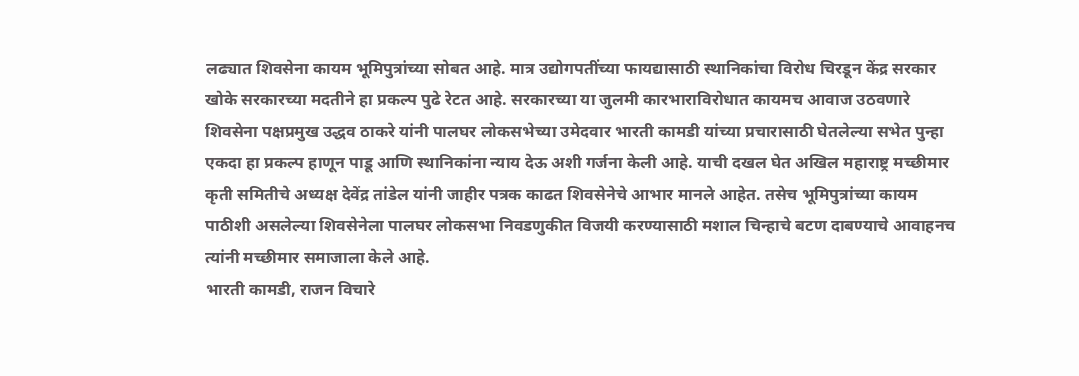लढ्यात शिवसेना कायम भूमिपुत्रांच्या सोबत आहे. मात्र उद्योगपतींच्या फायद्यासाठी स्थानिकांचा विरोध चिरडून केंद्र सरकार खोके सरकारच्या मदतीने हा प्रकल्प पुढे रेटत आहे. सरकारच्या या जुलमी कारभाराविरोधात कायमच आवाज उठवणारे शिवसेना पक्षप्रमुख उद्धव ठाकरे यांनी पालघर लोकसभेच्या उमेदवार भारती कामडी यांच्या प्रचारासाठी घेतलेल्या सभेत पुन्हा एकदा हा प्रकल्प हाणून पाडू आणि स्थानिकांना न्याय देऊ अशी गर्जना केली आहे. याची दखल घेत अखिल महाराष्ट्र मच्छीमार कृती समितीचे अध्यक्ष देवेंद्र तांडेल यांनी जाहीर पत्रक काढत शिवसेनेचे आभार मानले आहेत. तसेच भूमिपुत्रांच्या कायम पाठीशी असलेल्या शिवसेनेला पालघर लोकसभा निवडणुकीत विजयी करण्यासाठी मशाल चिन्हाचे बटण दाबण्याचे आवाहनच त्यांनी मच्छीमार समाजाला केले आहे.
भारती कामडी, राजन विचारे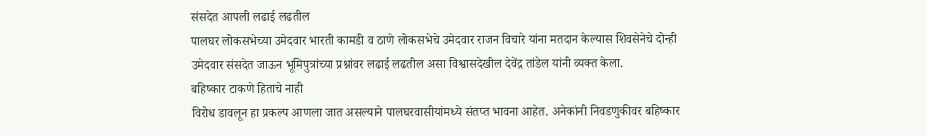संसदेत आपली लढाई लढतील
पालघर लोकसभेच्या उमेदवार भारती कामडी व ठाणे लोकसभेचे उमेदवार राजन विचारे यांना मतदान केल्यास शिवसेनेचे दोन्ही उमेदवार संसदेत जाऊन भूमिपुत्रांच्या प्रश्नांवर लढाई लढतील असा विश्वासदेखील देवेंद्र तांडेल यांनी व्यक्त केला.
बहिष्कार टाकणे हिताचे नाही
विरोध डावलून हा प्रकल्प आणला जात असल्याने पालघरवासीयांमध्ये संतप्त भावना आहेत. अनेकांनी निवडणुकीवर बहिष्कार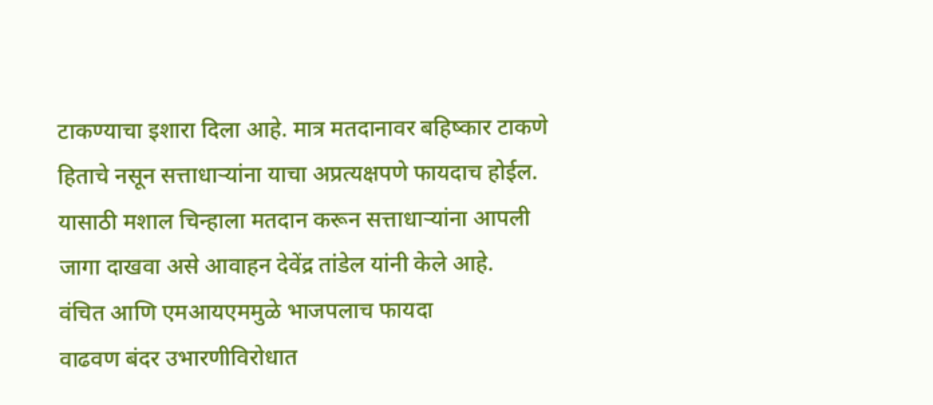टाकण्याचा इशारा दिला आहे. मात्र मतदानावर बहिष्कार टाकणे हिताचे नसून सत्ताधाऱ्यांना याचा अप्रत्यक्षपणे फायदाच होईल. यासाठी मशाल चिन्हाला मतदान करून सत्ताधाऱ्यांना आपली जागा दाखवा असे आवाहन देवेंद्र तांडेल यांनी केले आहे.
वंचित आणि एमआयएममुळे भाजपलाच फायदा
वाढवण बंदर उभारणीविरोधात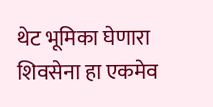थेट भूमिका घेणारा शिवसेना हा एकमेव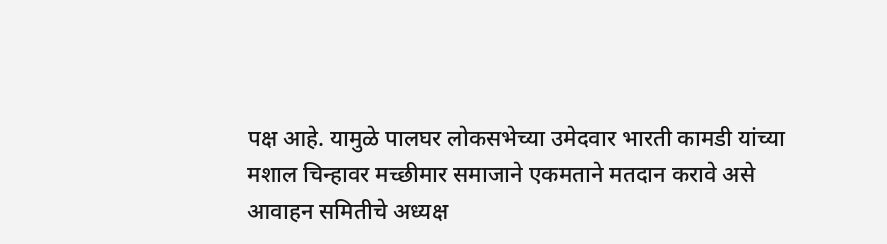पक्ष आहे. यामुळे पालघर लोकसभेच्या उमेदवार भारती कामडी यांच्या मशाल चिन्हावर मच्छीमार समाजाने एकमताने मतदान करावे असे आवाहन समितीचे अध्यक्ष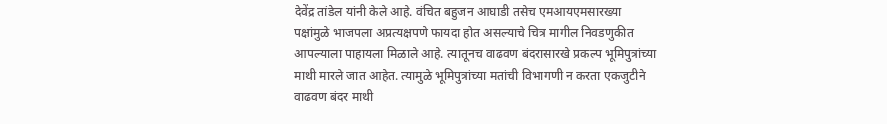देवेंद्र तांडेल यांनी केले आहे. वंचित बहुजन आघाडी तसेच एमआयएमसारख्या पक्षांमुळे भाजपला अप्रत्यक्षपणे फायदा होत असल्याचे चित्र मागील निवडणुकीत आपल्याला पाहायला मिळाले आहे. त्यातूनच वाढवण बंदरासारखे प्रकल्प भूमिपुत्रांच्या माथी मारले जात आहेत. त्यामुळे भूमिपुत्रांच्या मतांची विभागणी न करता एकजुटीने वाढवण बंदर माथी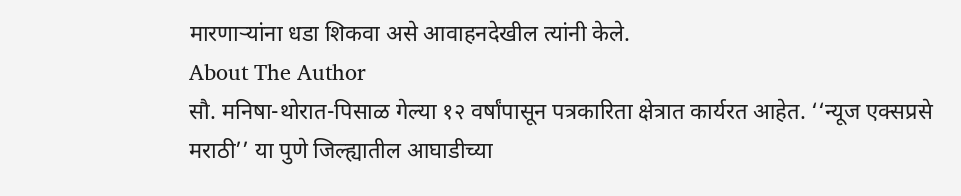मारणाऱ्यांना धडा शिकवा असे आवाहनदेखील त्यांनी केले.
About The Author
सौ. मनिषा-थोरात-पिसाळ गेल्या १२ वर्षांपासून पत्रकारिता क्षेत्रात कार्यरत आहेत. ‘‘न्यूज एक्सप्रसे मराठी’’ या पुणे जिल्ह्यातील आघाडीच्या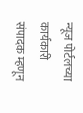न्यूज पोर्टलच्या कार्यकारी संपादक म्हणून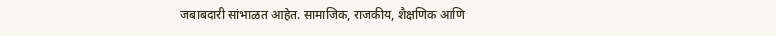जबाबदारी सांभाळत आहेत. सामाजिक, राजकीय, शैक्षणिक आणि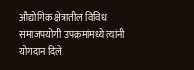औद्योगिक क्षेत्रातील विविध समाजपयोगी उपक्रमांमध्ये त्यांनी योगदान दिले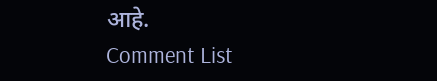आहे.
Comment List